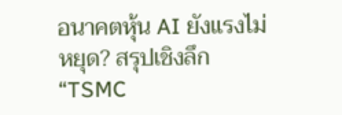อนาคตหุ้น AI ยังแรงไม่หยุด? สรุปเชิงลึก “TSMC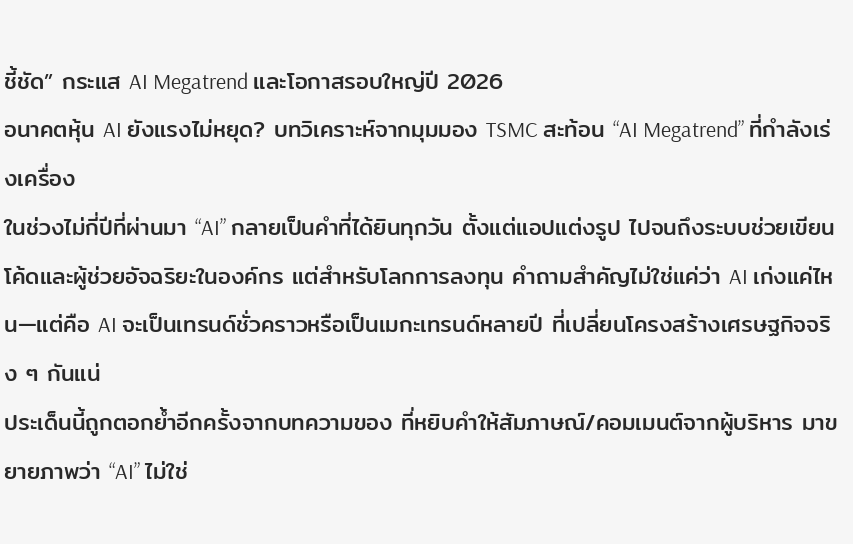ชี้ชัด” กระแส AI Megatrend และโอกาสรอบใหญ่ปี 2026
อนาคตหุ้น AI ยังแรงไม่หยุด? บทวิเคราะห์จากมุมมอง TSMC สะท้อน “AI Megatrend” ที่กำลังเร่งเครื่อง
ในช่วงไม่กี่ปีที่ผ่านมา “AI” กลายเป็นคำที่ได้ยินทุกวัน ตั้งแต่แอปแต่งรูป ไปจนถึงระบบช่วยเขียนโค้ดและผู้ช่วยอัจฉริยะในองค์กร แต่สำหรับโลกการลงทุน คำถามสำคัญไม่ใช่แค่ว่า AI เก่งแค่ไหน—แต่คือ AI จะเป็นเทรนด์ชั่วคราวหรือเป็นเมกะเทรนด์หลายปี ที่เปลี่ยนโครงสร้างเศรษฐกิจจริง ๆ กันแน่
ประเด็นนี้ถูกตอกย้ำอีกครั้งจากบทความของ ที่หยิบคำให้สัมภาษณ์/คอมเมนต์จากผู้บริหาร มาขยายภาพว่า “AI” ไม่ใช่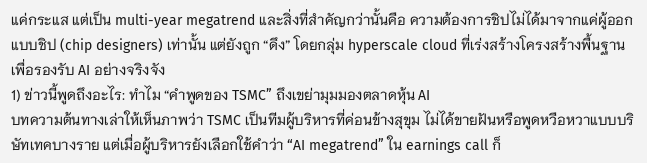แค่กระแส แต่เป็น multi-year megatrend และสิ่งที่สำคัญกว่านั้นคือ ความต้องการชิปไม่ได้มาจากแค่ผู้ออกแบบชิป (chip designers) เท่านั้น แต่ยังถูก “ดึง” โดยกลุ่ม hyperscale cloud ที่เร่งสร้างโครงสร้างพื้นฐานเพื่อรองรับ AI อย่างจริงจัง
1) ข่าวนี้พูดถึงอะไร: ทำไม “คำพูดของ TSMC” ถึงเขย่ามุมมองตลาดหุ้น AI
บทความต้นทางเล่าให้เห็นภาพว่า TSMC เป็นทีมผู้บริหารที่ค่อนข้างสุขุม ไม่ได้ขายฝันหรือพูดหวือหวาแบบบริษัทเทคบางราย แต่เมื่อผู้บริหารยังเลือกใช้คำว่า “AI megatrend” ใน earnings call ก็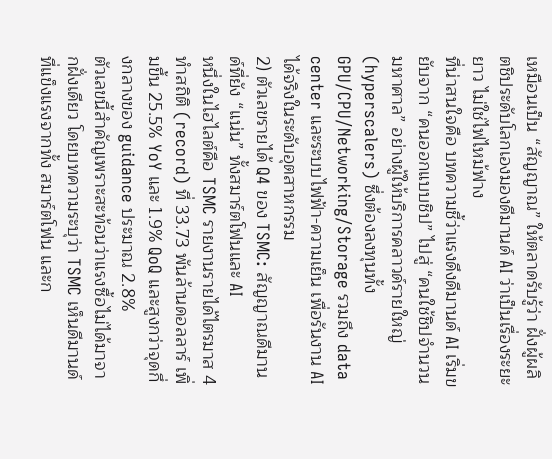เหมือนเป็น “สัญญาณ” ให้ตลาดรับรู้ว่า ฝั่งผู้ผลิตชิประดับโลกเองมองดีมานด์ AI ว่าเป็นเรื่องระยะยาว ไม่ใช่ไฟไหม้ฟาง
ที่น่าสนใจคือ บทความชี้ว่าแรงดึงดีมานด์ AI เริ่มขยับจาก “คนออกแบบชิป” ไปสู่ “คนใช้ชิปจำนวนมหาศาล” อย่างผู้ให้บริการคลาวด์รายใหญ่ (hyperscalers) ซึ่งต้องลงทุนทั้ง GPU/CPU/Networking/Storage รวมถึง data center และระบบไฟฟ้า-ความเย็น เพื่อรันงาน AI ได้จริงในระดับอุตสาหกรรม
2) ตัวเลขรายได้ Q4 ของ TSMC: สัญญาณดีมานด์ที่ยัง “แน่น” ทั้งสมาร์ตโฟนและ AI
หนึ่งในไฮไลต์คือ TSMC รายงานรายได้ไตรมาส 4 ทำสถิติ (record) ที่ 33.73 พันล้านดอลลาร์ เพิ่มขึ้น 25.5% YoY และ 1.9% QoQ และสูงกว่าจุดกึ่งกลางของ guidance ประมาณ 2.8%
ตัวเลขนี้สำคัญเพราะสะท้อนว่าแรงซื้อไม่ได้มาจากฝั่งเดียว โดยบทความระบุว่า TSMC เห็นดีมานด์ที่แข็งแรงจากทั้ง สมาร์ตโฟน และก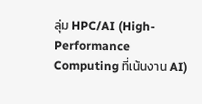ลุ่ม HPC/AI (High-Performance Computing ที่เน้นงาน AI)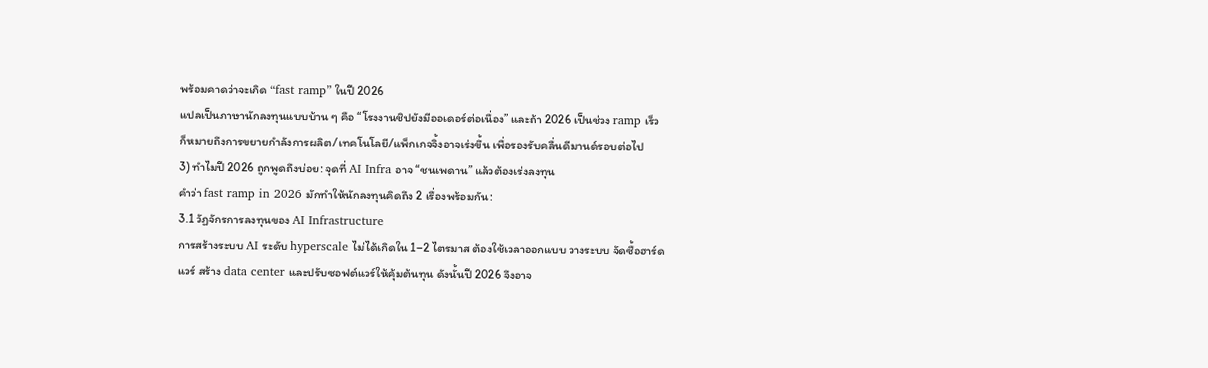พร้อมคาดว่าจะเกิด “fast ramp” ในปี 2026
แปลเป็นภาษานักลงทุนแบบบ้าน ๆ คือ “โรงงานชิปยังมีออเดอร์ต่อเนื่อง” และถ้า 2026 เป็นช่วง ramp เร็ว ก็หมายถึงการขยายกำลังการผลิต/เทคโนโลยี/แพ็กเกจจิ้งอาจเร่งขึ้น เพื่อรองรับคลื่นดีมานด์รอบต่อไป
3) ทำไมปี 2026 ถูกพูดถึงบ่อย: จุดที่ AI Infra อาจ “ชนเพดาน” แล้วต้องเร่งลงทุน
คำว่า fast ramp in 2026 มักทำให้นักลงทุนคิดถึง 2 เรื่องพร้อมกัน:
3.1 วัฏจักรการลงทุนของ AI Infrastructure
การสร้างระบบ AI ระดับ hyperscale ไม่ได้เกิดใน 1–2 ไตรมาส ต้องใช้เวลาออกแบบ วางระบบ จัดซื้อฮาร์ดแวร์ สร้าง data center และปรับซอฟต์แวร์ให้คุ้มต้นทุน ดังนั้นปี 2026 จึงอาจ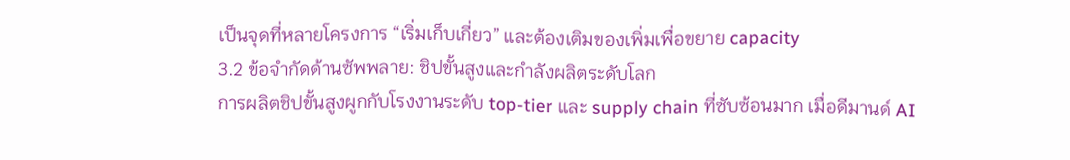เป็นจุดที่หลายโครงการ “เริ่มเก็บเกี่ยว” และต้องเติมของเพิ่มเพื่อขยาย capacity
3.2 ข้อจำกัดด้านซัพพลาย: ชิปขั้นสูงและกำลังผลิตระดับโลก
การผลิตชิปขั้นสูงผูกกับโรงงานระดับ top-tier และ supply chain ที่ซับซ้อนมาก เมื่อดีมานด์ AI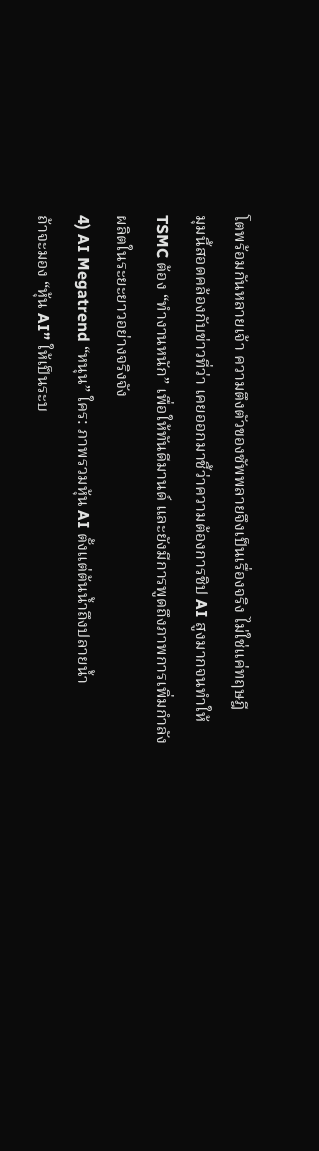โตพร้อมกันหลายเจ้า ความตึงตัวของซัพพลายจึงเป็นเรื่องจริง ไม่ใช่แค่ทฤษฎี
มุมนี้สอดคล้องกับข่าวที่ว่า เคยออกมาชี้ว่าความต้องการชิป AI สูงมากจนทำให้ TSMC ต้อง “ทำงานหนัก” เพื่อให้ทันดีมานด์ และยังมีการพูดถึงภาพการเพิ่มกำลังผลิตในระยะยาวอย่างจริงจัง
4) AI Megatrend “หนุน” ใคร: ภาพรวมหุ้น AI ตั้งแต่ต้นน้ำถึงปลายน้ำ
ถ้าจะมอง “หุ้น AI” ให้เป็นระบ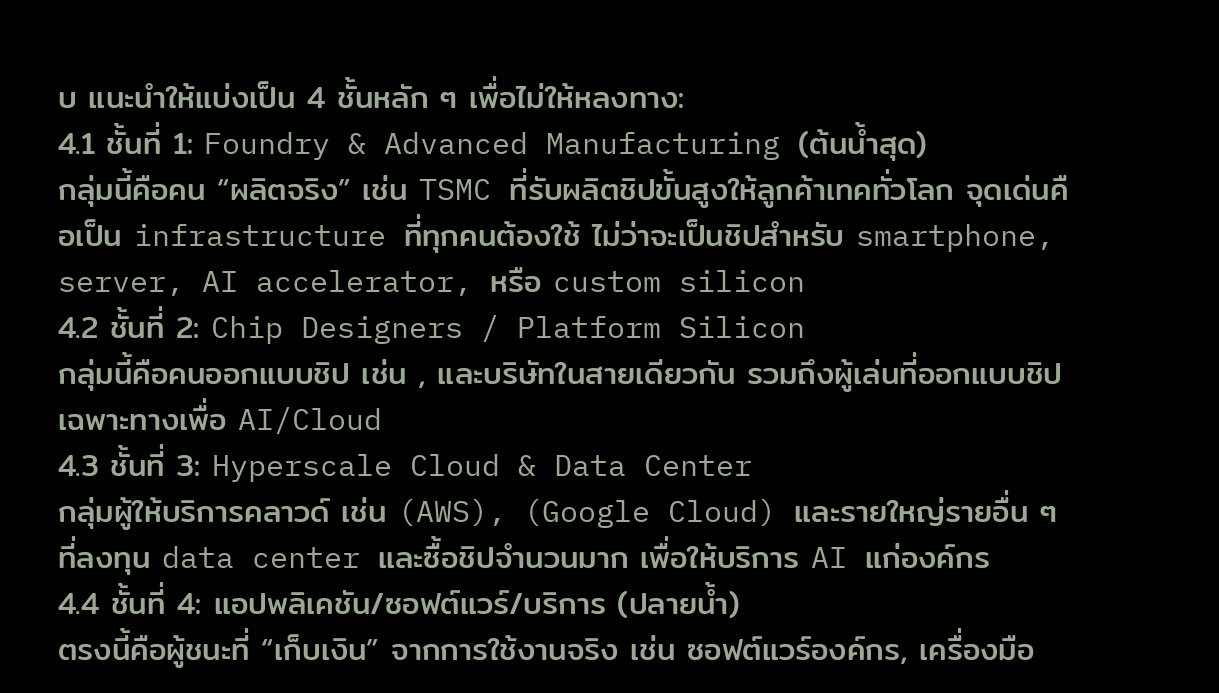บ แนะนำให้แบ่งเป็น 4 ชั้นหลัก ๆ เพื่อไม่ให้หลงทาง:
4.1 ชั้นที่ 1: Foundry & Advanced Manufacturing (ต้นน้ำสุด)
กลุ่มนี้คือคน “ผลิตจริง” เช่น TSMC ที่รับผลิตชิปขั้นสูงให้ลูกค้าเทคทั่วโลก จุดเด่นคือเป็น infrastructure ที่ทุกคนต้องใช้ ไม่ว่าจะเป็นชิปสำหรับ smartphone, server, AI accelerator, หรือ custom silicon
4.2 ชั้นที่ 2: Chip Designers / Platform Silicon
กลุ่มนี้คือคนออกแบบชิป เช่น , และบริษัทในสายเดียวกัน รวมถึงผู้เล่นที่ออกแบบชิปเฉพาะทางเพื่อ AI/Cloud
4.3 ชั้นที่ 3: Hyperscale Cloud & Data Center
กลุ่มผู้ให้บริการคลาวด์ เช่น (AWS), (Google Cloud) และรายใหญ่รายอื่น ๆ ที่ลงทุน data center และซื้อชิปจำนวนมาก เพื่อให้บริการ AI แก่องค์กร
4.4 ชั้นที่ 4: แอปพลิเคชัน/ซอฟต์แวร์/บริการ (ปลายน้ำ)
ตรงนี้คือผู้ชนะที่ “เก็บเงิน” จากการใช้งานจริง เช่น ซอฟต์แวร์องค์กร, เครื่องมือ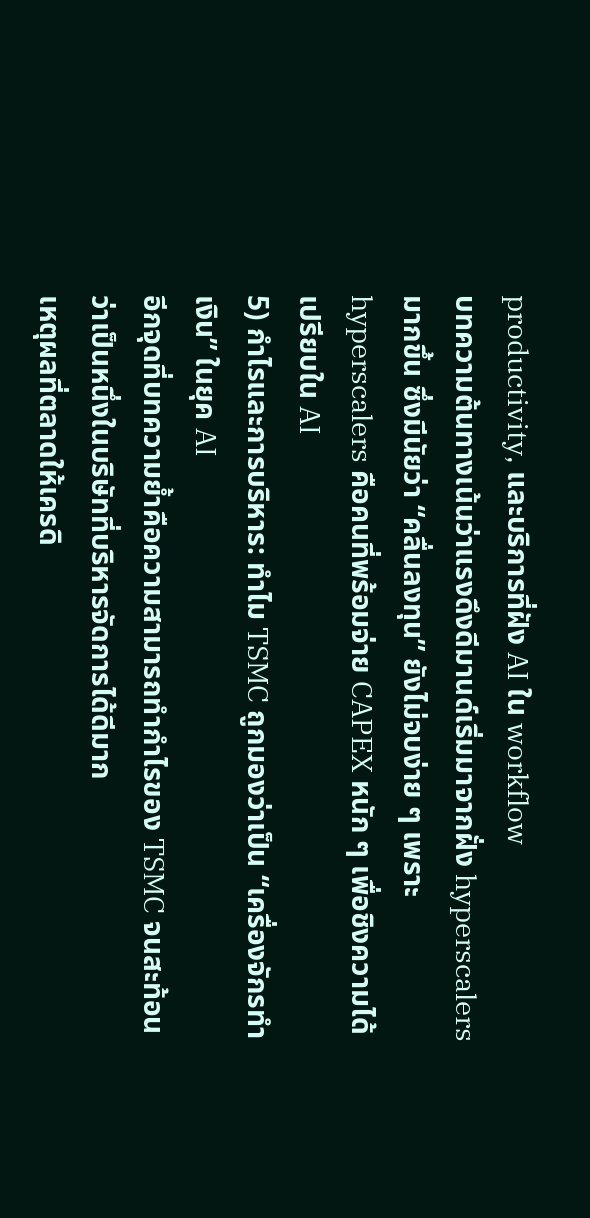productivity, และบริการที่ฝัง AI ใน workflow
บทความต้นทางเน้นว่าแรงดึงดีมานด์เริ่มมาจากฝั่ง hyperscalers มากขึ้น ซึ่งมีนัยว่า “คลื่นลงทุน” ยังไม่จบง่าย ๆ เพราะ hyperscalers คือคนที่พร้อมจ่าย CAPEX หนัก ๆ เพื่อชิงความได้เปรียบใน AI
5) กำไรและการบริหาร: ทำไม TSMC ถูกมองว่าเป็น “เครื่องจักรทำเงิน” ในยุค AI
อีกจุดที่บทความย้ำคือความสามารถทำกำไรของ TSMC จนสะท้อนว่าเป็นหนึ่งในบริษัทที่บริหารจัดการได้ดีมาก
เหตุผลที่ตลาดให้เครดิ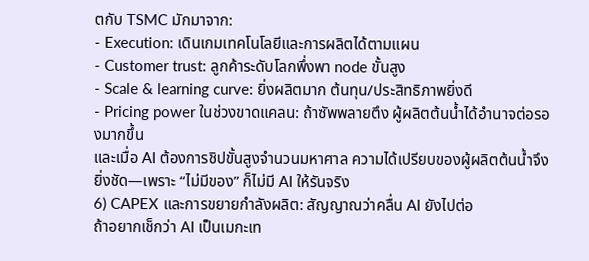ตกับ TSMC มักมาจาก:
- Execution: เดินเกมเทคโนโลยีและการผลิตได้ตามแผน
- Customer trust: ลูกค้าระดับโลกพึ่งพา node ขั้นสูง
- Scale & learning curve: ยิ่งผลิตมาก ต้นทุน/ประสิทธิภาพยิ่งดี
- Pricing power ในช่วงขาดแคลน: ถ้าซัพพลายตึง ผู้ผลิตต้นน้ำได้อำนาจต่อรองมากขึ้น
และเมื่อ AI ต้องการชิปขั้นสูงจำนวนมหาศาล ความได้เปรียบของผู้ผลิตต้นน้ำจึงยิ่งชัด—เพราะ “ไม่มีของ” ก็ไม่มี AI ให้รันจริง
6) CAPEX และการขยายกำลังผลิต: สัญญาณว่าคลื่น AI ยังไปต่อ
ถ้าอยากเช็กว่า AI เป็นเมกะเท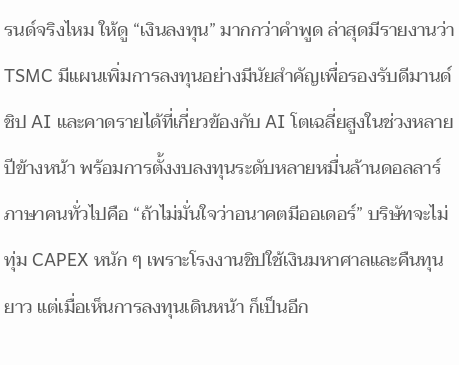รนด์จริงไหม ให้ดู “เงินลงทุน” มากกว่าคำพูด ล่าสุดมีรายงานว่า TSMC มีแผนเพิ่มการลงทุนอย่างมีนัยสำคัญเพื่อรองรับดีมานด์ชิป AI และคาดรายได้ที่เกี่ยวข้องกับ AI โตเฉลี่ยสูงในช่วงหลายปีข้างหน้า พร้อมการตั้งงบลงทุนระดับหลายหมื่นล้านดอลลาร์
ภาษาคนทั่วไปคือ “ถ้าไม่มั่นใจว่าอนาคตมีออเดอร์” บริษัทจะไม่ทุ่ม CAPEX หนัก ๆ เพราะโรงงานชิปใช้เงินมหาศาลและคืนทุนยาว แต่เมื่อเห็นการลงทุนเดินหน้า ก็เป็นอีก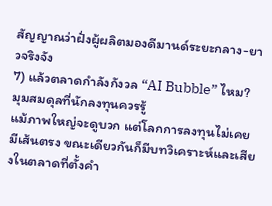สัญญาณว่าฝั่งผู้ผลิตมองดีมานด์ระยะกลาง-ยาวจริงจัง
7) แล้วตลาดกำลังกังวล “AI Bubble” ไหม? มุมสมดุลที่นักลงทุนควรรู้
แม้ภาพใหญ่จะดูบวก แต่โลกการลงทุนไม่เคยมีเส้นตรง ขณะเดียวกันก็มีบทวิเคราะห์และเสียงในตลาดที่ตั้งคำ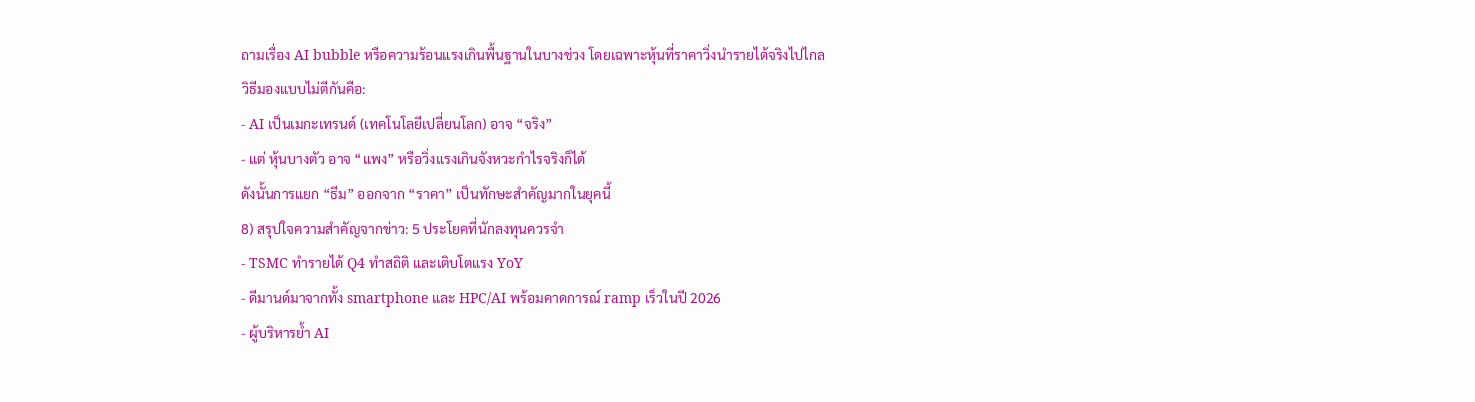ถามเรื่อง AI bubble หรือความร้อนแรงเกินพื้นฐานในบางช่วง โดยเฉพาะหุ้นที่ราคาวิ่งนำรายได้จริงไปไกล
วิธีมองแบบไม่ตีกันคือ:
- AI เป็นเมกะเทรนด์ (เทคโนโลยีเปลี่ยนโลก) อาจ “จริง”
- แต่ หุ้นบางตัว อาจ “แพง” หรือวิ่งแรงเกินจังหวะกำไรจริงก็ได้
ดังนั้นการแยก “ธีม” ออกจาก “ราคา” เป็นทักษะสำคัญมากในยุคนี้
8) สรุปใจความสำคัญจากข่าว: 5 ประโยคที่นักลงทุนควรจำ
- TSMC ทำรายได้ Q4 ทำสถิติ และเติบโตแรง YoY
- ดีมานด์มาจากทั้ง smartphone และ HPC/AI พร้อมคาดการณ์ ramp เร็วในปี 2026
- ผู้บริหารย้ำ AI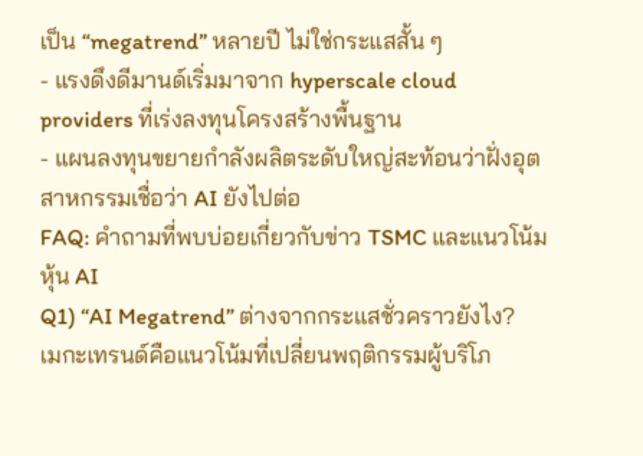เป็น “megatrend” หลายปี ไม่ใช่กระแสสั้น ๆ
- แรงดึงดีมานด์เริ่มมาจาก hyperscale cloud providers ที่เร่งลงทุนโครงสร้างพื้นฐาน
- แผนลงทุนขยายกำลังผลิตระดับใหญ่สะท้อนว่าฝั่งอุตสาหกรรมเชื่อว่า AI ยังไปต่อ
FAQ: คำถามที่พบบ่อยเกี่ยวกับข่าว TSMC และแนวโน้มหุ้น AI
Q1) “AI Megatrend” ต่างจากกระแสชั่วคราวยังไง?
เมกะเทรนด์คือแนวโน้มที่เปลี่ยนพฤติกรรมผู้บริโภ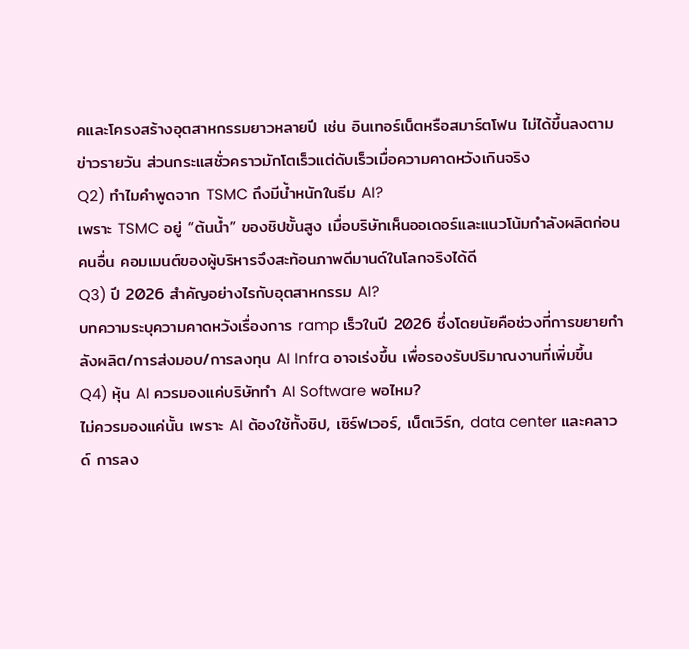คและโครงสร้างอุตสาหกรรมยาวหลายปี เช่น อินเทอร์เน็ตหรือสมาร์ตโฟน ไม่ได้ขึ้นลงตามข่าวรายวัน ส่วนกระแสชั่วคราวมักโตเร็วแต่ดับเร็วเมื่อความคาดหวังเกินจริง
Q2) ทำไมคำพูดจาก TSMC ถึงมีน้ำหนักในธีม AI?
เพราะ TSMC อยู่ “ต้นน้ำ” ของชิปขั้นสูง เมื่อบริษัทเห็นออเดอร์และแนวโน้มกำลังผลิตก่อนคนอื่น คอมเมนต์ของผู้บริหารจึงสะท้อนภาพดีมานด์ในโลกจริงได้ดี
Q3) ปี 2026 สำคัญอย่างไรกับอุตสาหกรรม AI?
บทความระบุความคาดหวังเรื่องการ ramp เร็วในปี 2026 ซึ่งโดยนัยคือช่วงที่การขยายกำลังผลิต/การส่งมอบ/การลงทุน AI Infra อาจเร่งขึ้น เพื่อรองรับปริมาณงานที่เพิ่มขึ้น
Q4) หุ้น AI ควรมองแค่บริษัททำ AI Software พอไหม?
ไม่ควรมองแค่นั้น เพราะ AI ต้องใช้ทั้งชิป, เซิร์ฟเวอร์, เน็ตเวิร์ก, data center และคลาวด์ การลง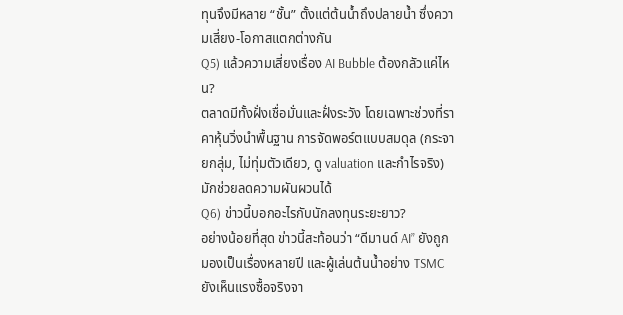ทุนจึงมีหลาย “ชั้น” ตั้งแต่ต้นน้ำถึงปลายน้ำ ซึ่งความเสี่ยง-โอกาสแตกต่างกัน
Q5) แล้วความเสี่ยงเรื่อง AI Bubble ต้องกลัวแค่ไหน?
ตลาดมีทั้งฝั่งเชื่อมั่นและฝั่งระวัง โดยเฉพาะช่วงที่ราคาหุ้นวิ่งนำพื้นฐาน การจัดพอร์ตแบบสมดุล (กระจายกลุ่ม, ไม่ทุ่มตัวเดียว, ดู valuation และกำไรจริง) มักช่วยลดความผันผวนได้
Q6) ข่าวนี้บอกอะไรกับนักลงทุนระยะยาว?
อย่างน้อยที่สุด ข่าวนี้สะท้อนว่า “ดีมานด์ AI” ยังถูกมองเป็นเรื่องหลายปี และผู้เล่นต้นน้ำอย่าง TSMC ยังเห็นแรงซื้อจริงจา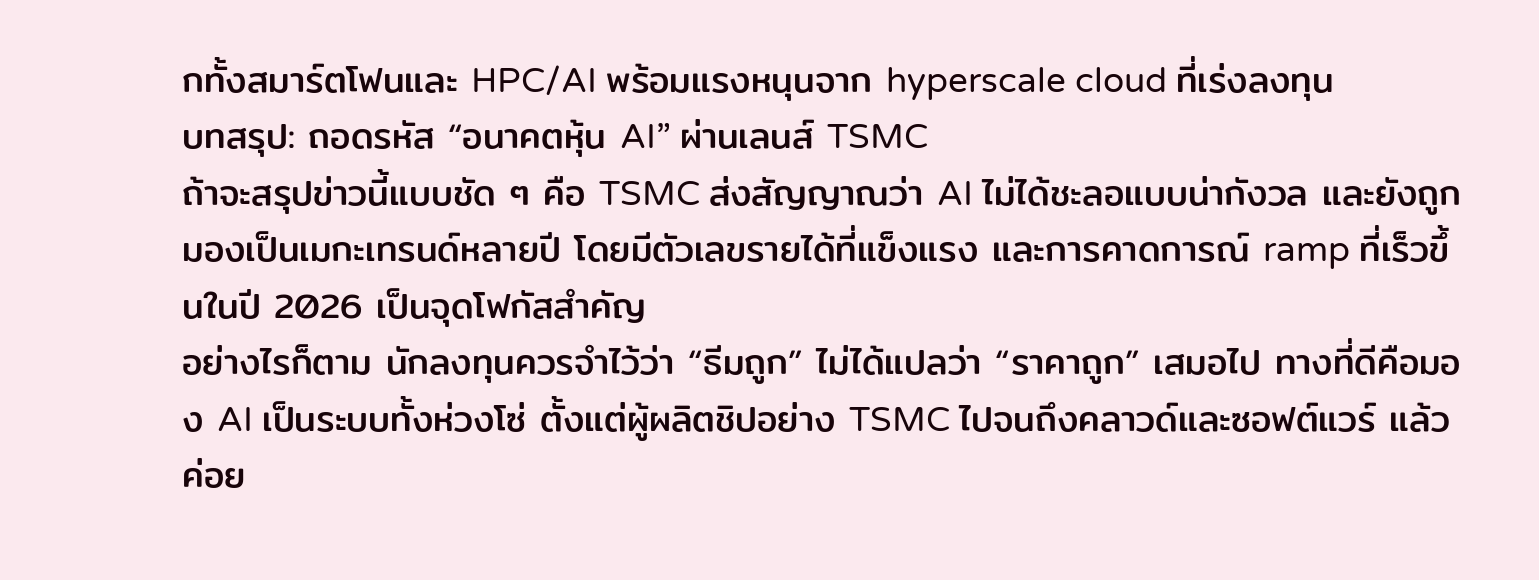กทั้งสมาร์ตโฟนและ HPC/AI พร้อมแรงหนุนจาก hyperscale cloud ที่เร่งลงทุน
บทสรุป: ถอดรหัส “อนาคตหุ้น AI” ผ่านเลนส์ TSMC
ถ้าจะสรุปข่าวนี้แบบชัด ๆ คือ TSMC ส่งสัญญาณว่า AI ไม่ได้ชะลอแบบน่ากังวล และยังถูกมองเป็นเมกะเทรนด์หลายปี โดยมีตัวเลขรายได้ที่แข็งแรง และการคาดการณ์ ramp ที่เร็วขึ้นในปี 2026 เป็นจุดโฟกัสสำคัญ
อย่างไรก็ตาม นักลงทุนควรจำไว้ว่า “ธีมถูก” ไม่ได้แปลว่า “ราคาถูก” เสมอไป ทางที่ดีคือมอง AI เป็นระบบทั้งห่วงโซ่ ตั้งแต่ผู้ผลิตชิปอย่าง TSMC ไปจนถึงคลาวด์และซอฟต์แวร์ แล้วค่อย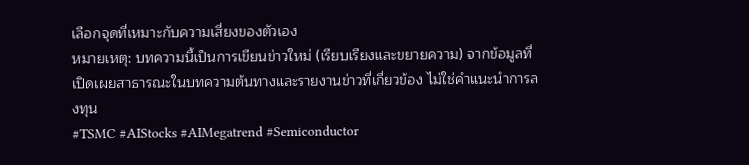เลือกจุดที่เหมาะกับความเสี่ยงของตัวเอง
หมายเหตุ: บทความนี้เป็นการเขียนข่าวใหม่ (เรียบเรียงและขยายความ) จากข้อมูลที่เปิดเผยสาธารณะในบทความต้นทางและรายงานข่าวที่เกี่ยวข้อง ไม่ใช่คำแนะนำการลงทุน
#TSMC #AIStocks #AIMegatrend #Semiconductor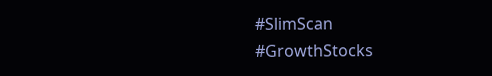#SlimScan #GrowthStocks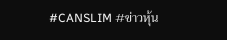#CANSLIM #ข่าวหุ้น